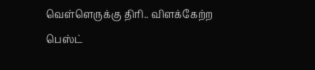வெள்ளெருக்கு திரி.. விளக்கேற்ற பெஸ்ட்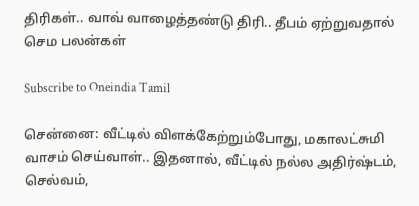திரிகள்.. வாவ் வாழைத்தண்டு திரி.. தீபம் ஏற்றுவதால் செம பலன்கள்

Subscribe to Oneindia Tamil

சென்னை: வீட்டில் விளக்கேற்றும்போது, மகாலட்சுமி வாசம் செய்வாள்.. இதனால், வீட்டில் நல்ல அதிர்ஷ்டம், செல்வம்,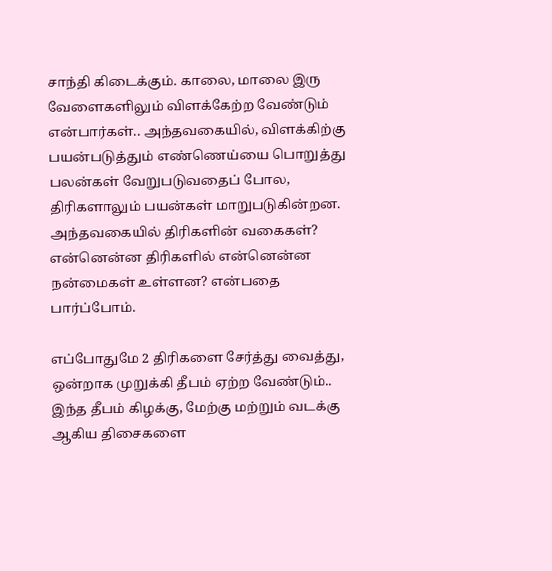சாந்தி கிடைக்கும். காலை, மாலை இரு வேளைகளிலும் விளக்கேற்ற வேண்டும் என்பார்கள்.. அந்தவகையில், விளக்கிற்கு பயன்படுத்தும் எண்ணெய்யை பொறுத்து பலன்கள் வேறுபடுவதைப் போல, திரிகளாலும் பயன்கள் மாறுபடுகின்றன. அந்தவகையில் திரிகளின் வகைகள்? என்னென்ன திரிகளில் என்னென்ன நன்மைகள் உள்ளன? என்பதை பார்ப்போம்.

எப்போதுமே 2 திரிகளை சேர்த்து வைத்து, ஒன்றாக முறுக்கி தீபம் ஏற்ற வேண்டும்.. இந்த தீபம் கிழக்கு, மேற்கு மற்றும் வடக்கு ஆகிய திசைகளை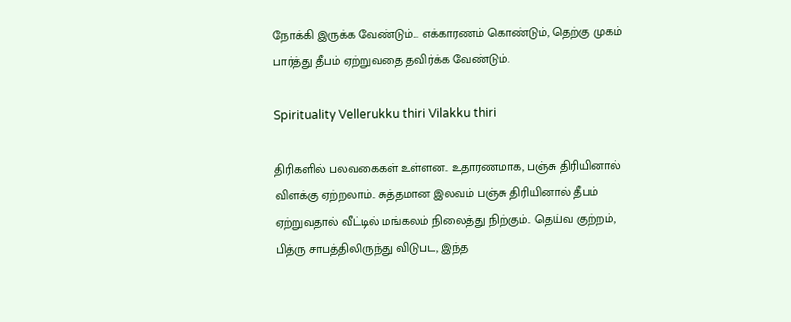நோக்கி இருக்க வேண்டும்... எக்காரணம் கொண்டும், தெற்கு முகம் பார்த்து தீபம் ஏற்றுவதை தவிர்க்க வேண்டும்.

Spirituality Vellerukku thiri Vilakku thiri

திரிகளில் பலவகைகள் உள்ளன.. உதாரணமாக, பஞ்சு திரியினால் விளக்கு ஏற்றலாம்.. சுத்தமான இலவம் பஞ்சு திரியினால் தீபம் ஏற்றுவதால் வீட்டில் மங்கலம் நிலைத்து நிற்கும்.. தெய்வ குற்றம், பித்ரு சாபத்திலிருந்து விடுபட, இந்த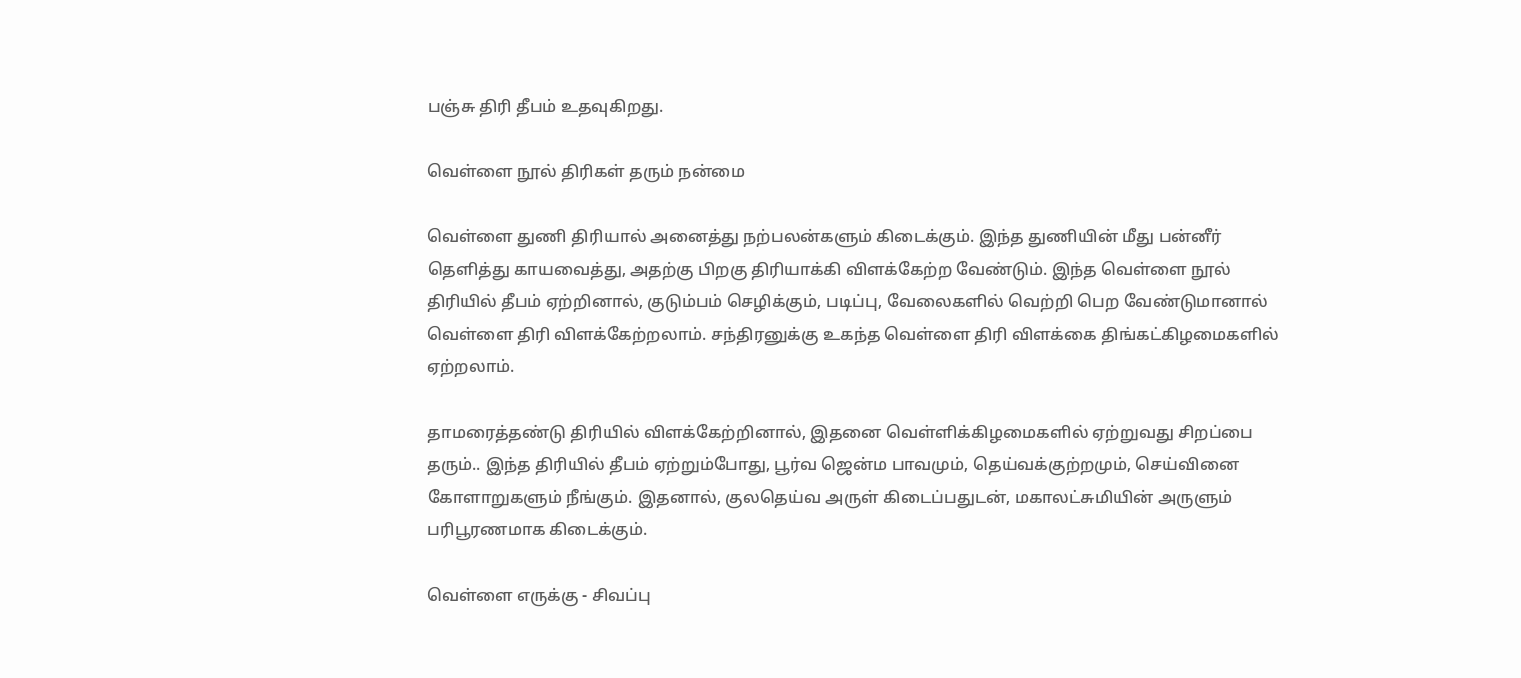பஞ்சு திரி தீபம் உதவுகிறது.

வெள்ளை நூல் திரிகள் தரும் நன்மை

வெள்ளை துணி திரியால் அனைத்து நற்பலன்களும் கிடைக்கும். இந்த துணியின் மீது பன்னீர் தெளித்து காயவைத்து, அதற்கு பிறகு திரியாக்கி விளக்கேற்ற வேண்டும். இந்த வெள்ளை நூல் திரியில் தீபம் ஏற்றினால், குடும்பம் செழிக்கும், படிப்பு, வேலைகளில் வெற்றி பெற வேண்டுமானால் வெள்ளை திரி விளக்கேற்றலாம். சந்திரனுக்கு உகந்த வெள்ளை திரி விளக்கை திங்கட்கிழமைகளில் ஏற்றலாம்.

தாமரைத்தண்டு திரியில் விளக்கேற்றினால், இதனை வெள்ளிக்கிழமைகளில் ஏற்றுவது சிறப்பை தரும்.. இந்த திரியில் தீபம் ஏற்றும்போது, பூர்வ ஜென்ம பாவமும், தெய்வக்குற்றமும், செய்வினை கோளாறுகளும் நீங்கும். இதனால், குலதெய்வ அருள் கிடைப்பதுடன், மகாலட்சுமியின் அருளும் பரிபூரணமாக கிடைக்கும்.

வெள்ளை எருக்கு - சிவப்பு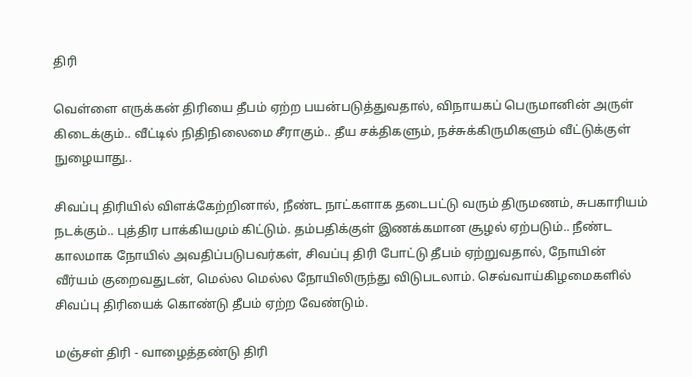திரி

வெள்ளை எருக்கன் திரியை தீபம் ஏற்ற பயன்படுத்துவதால், விநாயகப் பெருமானின் அருள் கிடைக்கும்.. வீட்டில் நிதிநிலைமை சீராகும்.. தீய சக்திகளும், நச்சுக்கிருமிகளும் வீட்டுக்குள் நுழையாது..

சிவப்பு திரியில் விளக்கேற்றினால், நீண்ட நாட்களாக தடைபட்டு வரும் திருமணம், சுபகாரியம் நடக்கும்.. புத்திர பாக்கியமும் கிட்டும். தம்பதிக்குள் இணக்கமான சூழல் ஏற்படும்.. நீண்ட காலமாக நோயில் அவதிப்படுபவர்கள், சிவப்பு திரி போட்டு தீபம் ஏற்றுவதால், நோயின் வீர்யம் குறைவதுடன், மெல்ல மெல்ல நோயிலிருந்து விடுபடலாம். செவ்வாய்கிழமைகளில் சிவப்பு திரியைக் கொண்டு தீபம் ஏற்ற வேண்டும்.

மஞ்சள் திரி - வாழைத்தண்டு திரி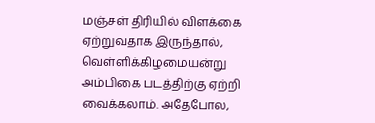மஞ்சள் திரியில் விளக்கை ஏற்றுவதாக இருந்தால், வெள்ளிக்கிழமையன்று அம்பிகை படத்திற்கு ஏற்றி வைக்கலாம். அதேபோல,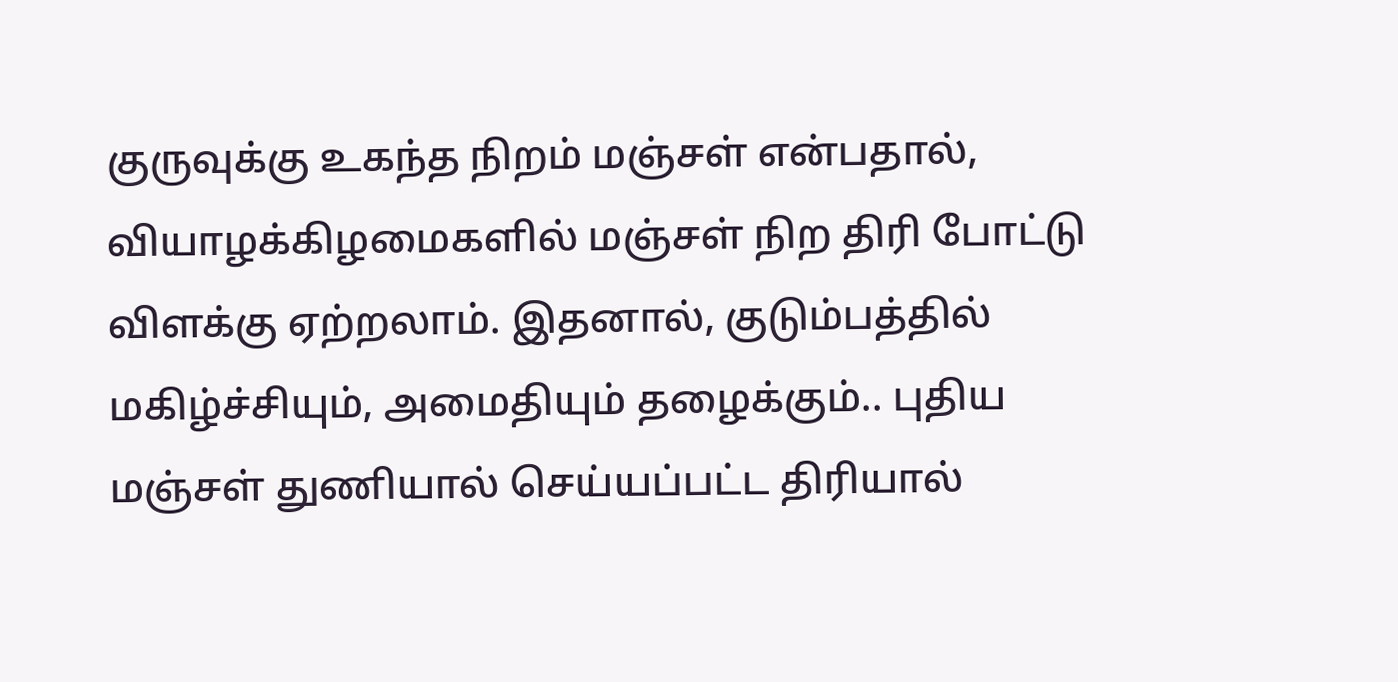குருவுக்கு உகந்த நிறம் மஞ்சள் என்பதால், வியாழக்கிழமைகளில் மஞ்சள் நிற திரி போட்டு விளக்கு ஏற்றலாம். இதனால், குடும்பத்தில் மகிழ்ச்சியும், அமைதியும் தழைக்கும்.. புதிய மஞ்சள் துணியால் செய்யப்பட்ட திரியால்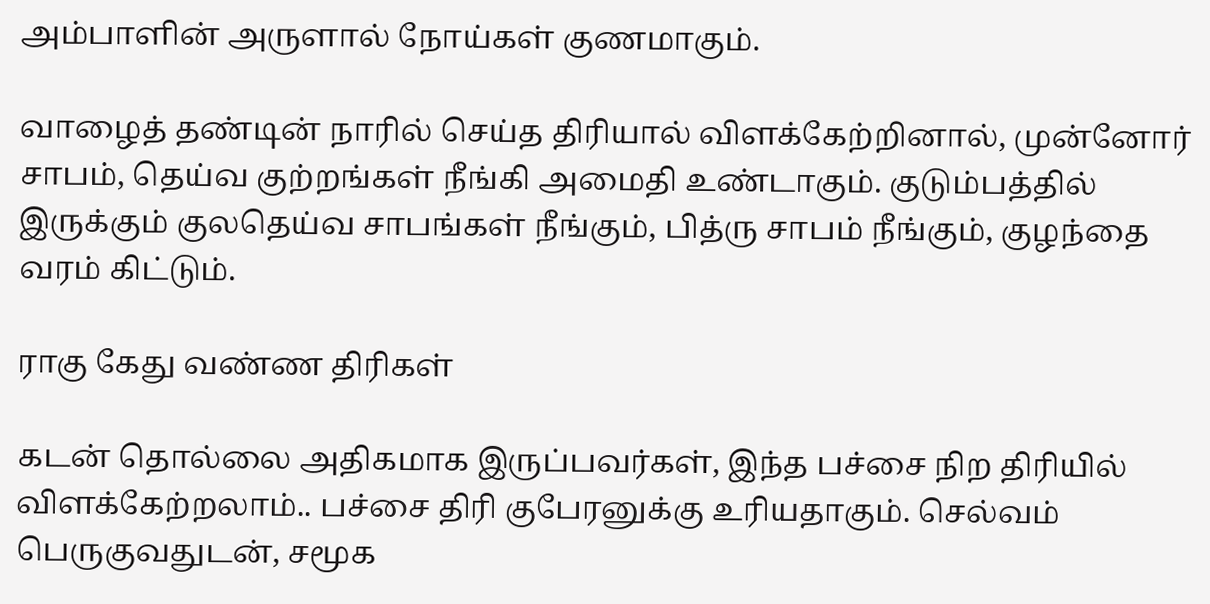அம்பாளின் அருளால் நோய்கள் குணமாகும்.

வாழைத் தண்டின் நாரில் செய்த திரியால் விளக்கேற்றினால், முன்னோர் சாபம், தெய்வ குற்றங்கள் நீங்கி அமைதி உண்டாகும். குடும்பத்தில் இருக்கும் குலதெய்வ சாபங்கள் நீங்கும், பித்ரு சாபம் நீங்கும், குழந்தை வரம் கிட்டும்.

ராகு கேது வண்ண திரிகள்

கடன் தொல்லை அதிகமாக இருப்பவர்கள், இந்த பச்சை நிற திரியில் விளக்கேற்றலாம்.. பச்சை திரி குபேரனுக்கு உரியதாகும். செல்வம் பெருகுவதுடன், சமூக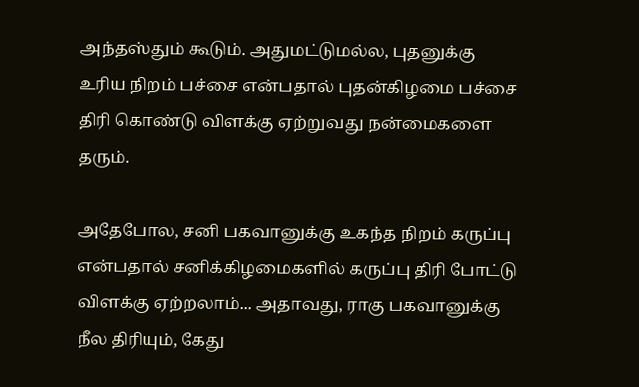அந்தஸ்தும் கூடும். அதுமட்டுமல்ல, புதனுக்கு உரிய நிறம் பச்சை என்பதால் புதன்கிழமை பச்சை திரி கொண்டு விளக்கு ஏற்றுவது நன்மைகளை தரும்.

அதேபோல, சனி பகவானுக்கு உகந்த நிறம் கருப்பு என்பதால் சனிக்கிழமைகளில் கருப்பு திரி போட்டு விளக்கு ஏற்றலாம்... அதாவது, ராகு பகவானுக்கு நீல திரியும், கேது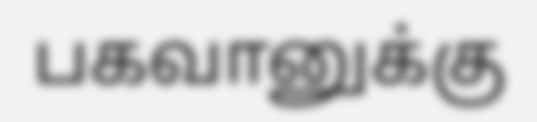பகவானுக்கு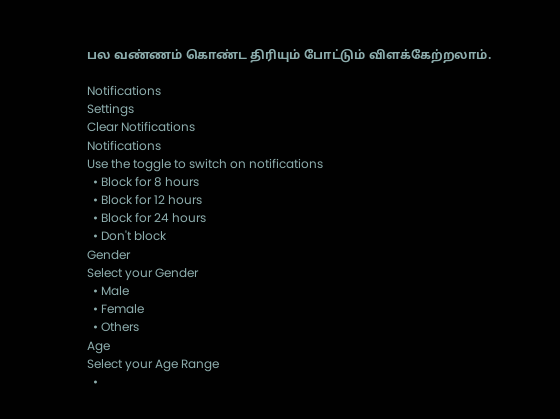பல வண்ணம் கொண்ட திரியும் போட்டும் விளக்கேற்றலாம்.

Notifications
Settings
Clear Notifications
Notifications
Use the toggle to switch on notifications
  • Block for 8 hours
  • Block for 12 hours
  • Block for 24 hours
  • Don't block
Gender
Select your Gender
  • Male
  • Female
  • Others
Age
Select your Age Range
  •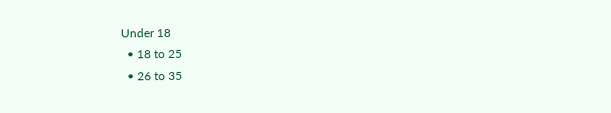Under 18
  • 18 to 25
  • 26 to 35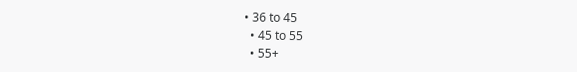• 36 to 45
  • 45 to 55
  • 55+